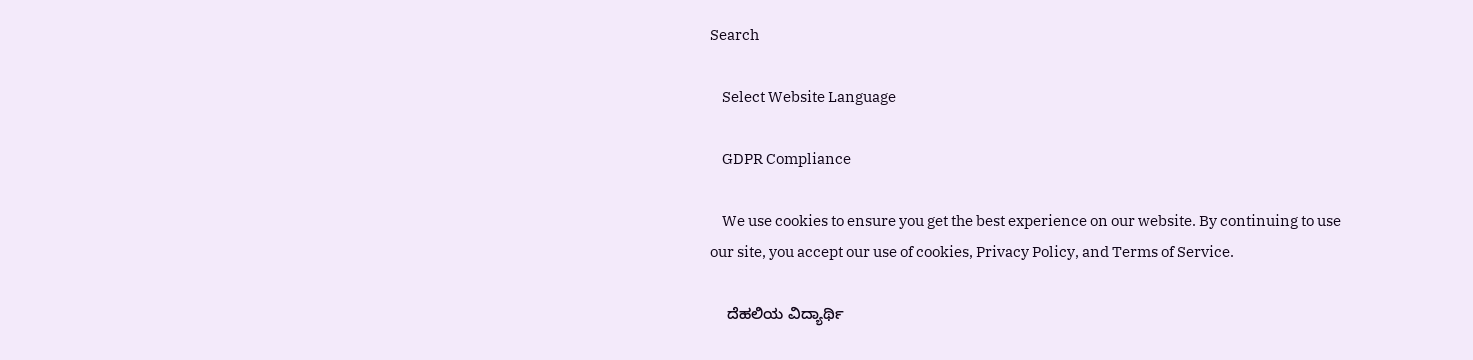Search

    Select Website Language

    GDPR Compliance

    We use cookies to ensure you get the best experience on our website. By continuing to use our site, you accept our use of cookies, Privacy Policy, and Terms of Service.

    ದೆಹಲಿಯ ವಿದ್ಯಾರ್ಥಿ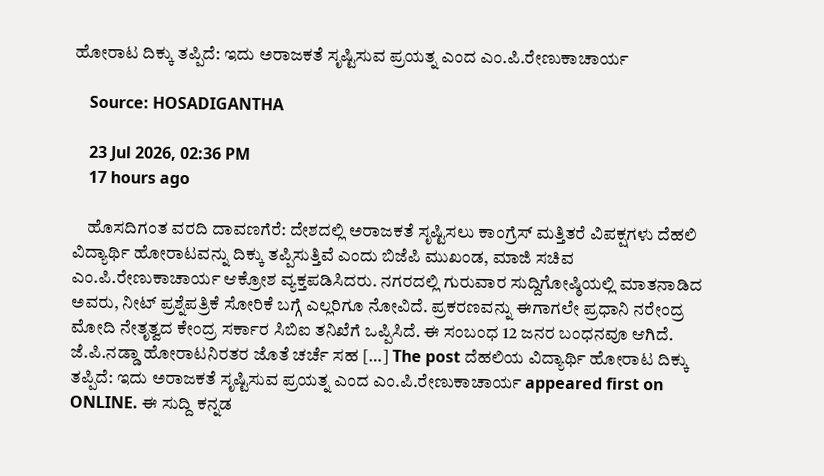ಹೋರಾಟ ದಿಕ್ಕು ತಪ್ಪಿದೆ: ಇದು ಅರಾಜಕತೆ ಸೃಷ್ಟಿಸುವ ಪ್ರಯತ್ನ ಎಂದ ಎಂ.ಪಿ.ರೇಣುಕಾಚಾರ್ಯ

    Source: HOSADIGANTHA

    23 Jul 2026, 02:36 PM
    17 hours ago

    ಹೊಸದಿಗಂತ ವರದಿ ದಾವಣಗೆರೆ: ದೇಶದಲ್ಲಿ ಅರಾಜಕತೆ ಸೃಷ್ಟಿಸಲು ಕಾಂಗ್ರೆಸ್ ಮತ್ತಿತರೆ ವಿಪಕ್ಷಗಳು ದೆಹಲಿ ವಿದ್ಯಾರ್ಥಿ ಹೋರಾಟವನ್ನು ದಿಕ್ಕು ತಪ್ಪಿಸುತ್ತಿವೆ ಎಂದು ಬಿಜೆಪಿ ಮುಖಂಡ, ಮಾಜಿ ಸಚಿವ ಎಂ.ಪಿ.ರೇಣುಕಾಚಾರ್ಯ ಆಕ್ರೋಶ ವ್ಯಕ್ತಪಡಿಸಿದರು. ನಗರದಲ್ಲಿ ಗುರುವಾರ ಸುದ್ದಿಗೋಷ್ಠಿಯಲ್ಲಿ ಮಾತನಾಡಿದ ಅವರು, ನೀಟ್ ಪ್ರಶ್ನೆಪತ್ರಿಕೆ ಸೋರಿಕೆ ಬಗ್ಗೆ ಎಲ್ಲರಿಗೂ ನೋವಿದೆ. ಪ್ರಕರಣವನ್ನು ಈಗಾಗಲೇ ಪ್ರಧಾನಿ ನರೇಂದ್ರ ಮೋದಿ ನೇತೃತ್ವದ ಕೇಂದ್ರ ಸರ್ಕಾರ ಸಿಬಿಐ ತನಿಖೆಗೆ ಒಪ್ಪಿಸಿದೆ. ಈ ಸಂಬಂಧ 12 ಜನರ ಬಂಧನವೂ ಆಗಿದೆ. ಜೆ.ಪಿ.ನಡ್ಡಾ ಹೋರಾಟನಿರತರ ಜೊತೆ ಚರ್ಚೆ ಸಹ […] The post ದೆಹಲಿಯ ವಿದ್ಯಾರ್ಥಿ ಹೋರಾಟ ದಿಕ್ಕು ತಪ್ಪಿದೆ: ಇದು ಅರಾಜಕತೆ ಸೃಷ್ಟಿಸುವ ಪ್ರಯತ್ನ ಎಂದ ಎಂ.ಪಿ.ರೇಣುಕಾಚಾರ್ಯ appeared first on ONLINE. ಈ ಸುದ್ದಿ ಕನ್ನಡ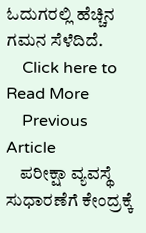ಓದುಗರಲ್ಲಿ ಹೆಚ್ಚಿನ ಗಮನ ಸೆಳೆದಿದೆ.
    Click here to Read More
    Previous Article
    ಪರೀಕ್ಷಾ ವ್ಯವಸ್ಥೆ ಸುಧಾರಣೆಗೆ ಕೇಂದ್ರಕ್ಕೆ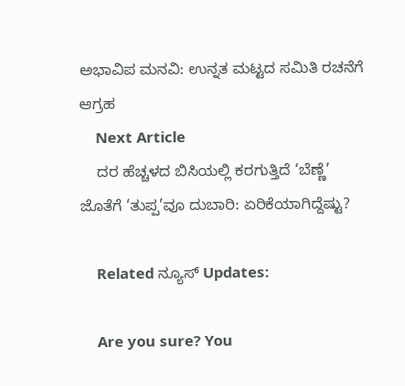ಅಭಾವಿಪ ಮನವಿ: ಉನ್ನತ ಮಟ್ಟದ ಸಮಿತಿ ರಚನೆಗೆ ಆಗ್ರಹ
    Next Article
    ದರ ಹೆಚ್ಚಳದ ಬಿಸಿಯಲ್ಲಿ ಕರಗುತ್ತಿದೆ ‘ಬೆಣ್ಣೆ’ ಜೊತೆಗೆ ‘ತುಪ್ಪ’ವೂ ದುಬಾರಿ: ಏರಿಕೆಯಾಗಿದ್ದೆಷ್ಟು?

    Related ನ್ಯೂಸ್ Updates:

    Are you sure? You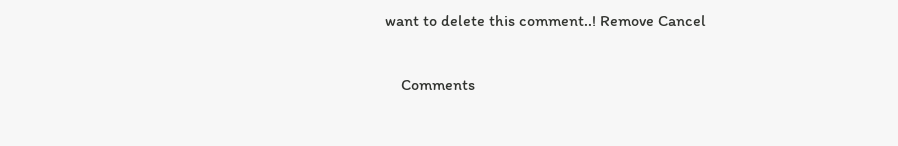want to delete this comment..! Remove Cancel

    Comments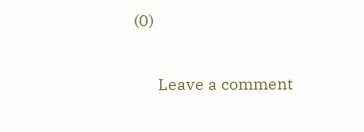(0)

      Leave a comment